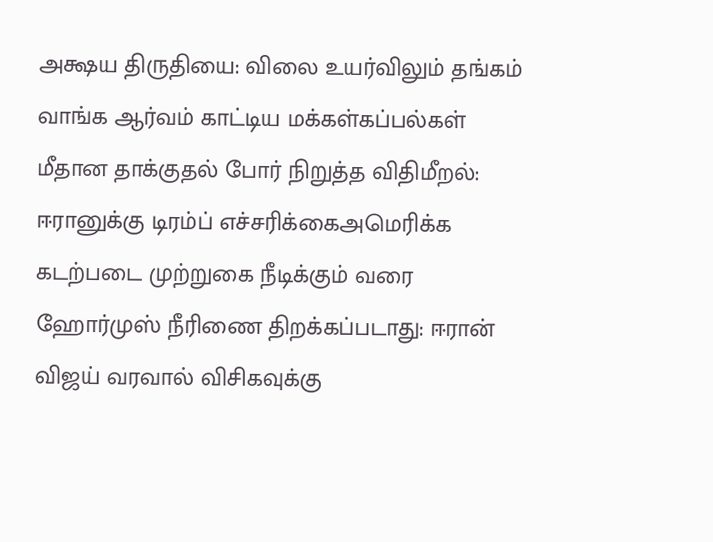அக்ஷய திருதியை: விலை உயர்விலும் தங்கம் வாங்க ஆர்வம் காட்டிய மக்கள்கப்பல்கள் மீதான தாக்குதல் போர் நிறுத்த விதிமீறல்: ஈரானுக்கு டிரம்ப் எச்சரிக்கைஅமெரிக்க கடற்படை முற்றுகை நீடிக்கும் வரை ஹோர்முஸ் நீரிணை திறக்கப்படாது: ஈரான் விஜய் வரவால் விசிகவுக்கு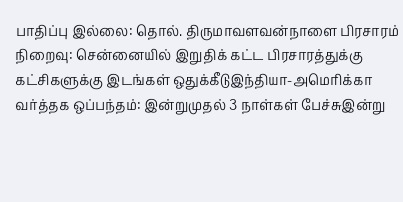பாதிப்பு இல்லை: தொல். திருமாவளவன்நாளை பிரசாரம் நிறைவு: சென்னையில் இறுதிக் கட்ட பிரசாரத்துக்கு கட்சிகளுக்கு இடங்கள் ஒதுக்கீடுஇந்தியா-அமெரிக்கா வர்த்தக ஒப்பந்தம்: இன்றுமுதல் 3 நாள்கள் பேச்சுஇன்று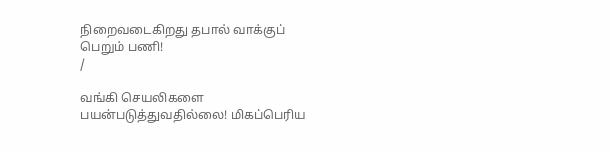நிறைவடைகிறது தபால் வாக்குப் பெறும் பணி!
/

வங்கி செயலிகளை பயன்படுத்துவதில்லை! மிகப்பெரிய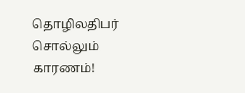தொழிலதிபர் சொல்லும் காரணம்!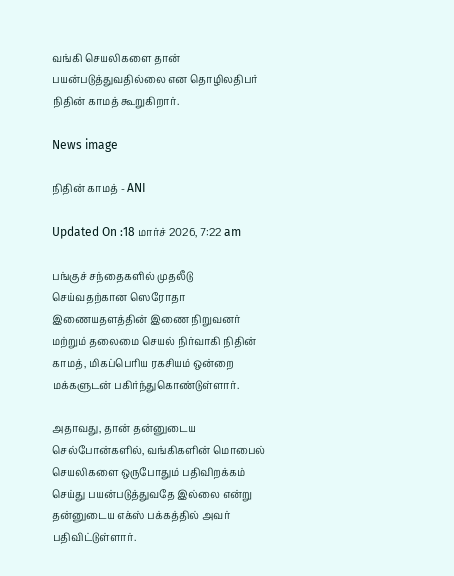வங்கி செயலிகளை தான் பயன்படுத்துவதில்லை என தொழிலதிபர் நிதின் காமத் கூறுகிறார்.

News image

நிதின் காமத் - ANI

Updated On :18 மார்ச் 2026, 7:22 am

பங்குச் சந்தைகளில் முதலீடு செய்வதற்கான ஸெரோதா இணையதளத்தின் இணை நிறுவனர் மற்றும் தலைமை செயல் நிர்வாகி நிதின் காமத், மிகப்பெரிய ரகசியம் ஒன்றை மக்களுடன் பகிர்ந்துகொண்டுள்ளார்.

அதாவது, தான் தன்னுடைய செல்போன்களில், வங்கிகளின் மொபைல் செயலிகளை ஒருபோதும் பதிவிறக்கம் செய்து பயன்படுத்துவதே இல்லை என்று தன்னுடைய எக்ஸ் பக்கத்தில் அவர் பதிவிட்டுள்ளார்.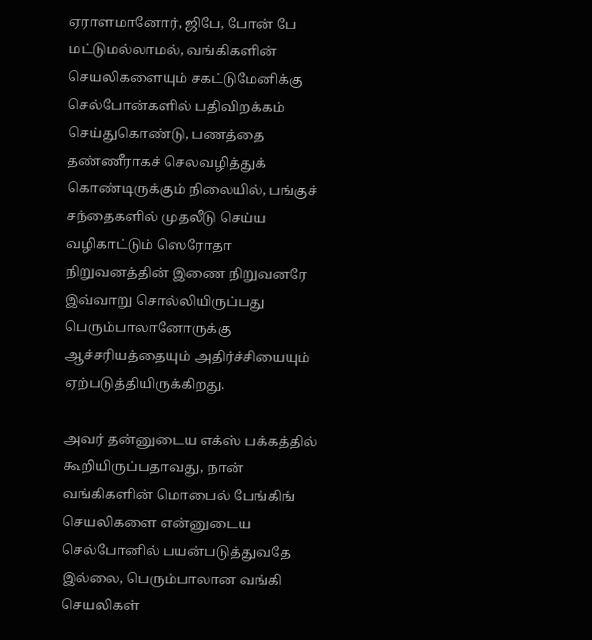ஏராளமானோர், ஜிபே, போன் பே மட்டுமல்லாமல், வங்கிகளின் செயலிகளையும் சகட்டுமேனிக்கு செல்போன்களில் பதிவிறக்கம் செய்துகொண்டு, பணத்தை தண்ணீராகச் செலவழித்துக் கொண்டிருக்கும் நிலையில், பங்குச் சந்தைகளில் முதலீடு செய்ய வழிகாட்டும் ஸெரோதா நிறுவனத்தின் இணை நிறுவனரே இவ்வாறு சொல்லியிருப்பது பெரும்பாலானோருக்கு ஆச்சரியத்தையும் அதிர்ச்சியையும் ஏற்படுத்தியிருக்கிறது.

அவர் தன்னுடைய எக்ஸ் பக்கத்தில் கூறியிருப்பதாவது, நான் வங்கிகளின் மொபைல் பேங்கிங் செயலிகளை என்னுடைய செல்போனில் பயன்படுத்துவதே இல்லை, பெரும்பாலான வங்கி செயலிகள்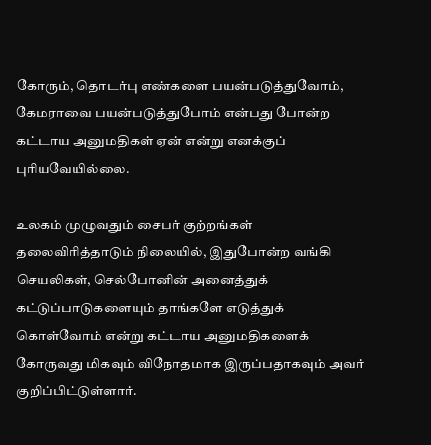கோரும், தொடர்பு எண்களை பயன்படுத்துவோம், கேமராவை பயன்படுத்துபோம் என்பது போன்ற கட்டாய அனுமதிகள் ஏன் என்று எனக்குப் புரியவேயில்லை.

உலகம் முழுவதும் சைபர் குற்றங்கள் தலைவிரித்தாடும் நிலையில், இதுபோன்ற வங்கி செயலிகள், செல்போனின் அனைத்துக் கட்டுப்பாடுகளையும் தாங்களே எடுத்துக் கொள்வோம் என்று கட்டாய அனுமதிகளைக் கோருவது மிகவும் விநோதமாக இருப்பதாகவும் அவர் குறிப்பிட்டுள்ளார்.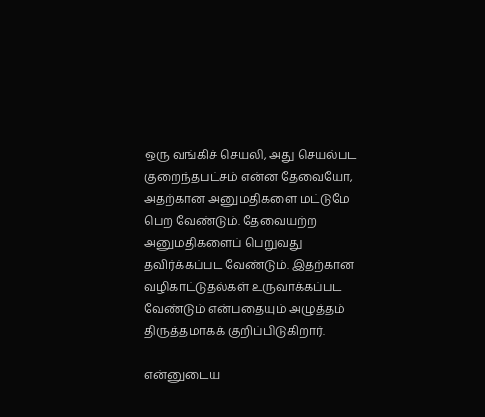ஒரு வங்கிச் செயலி, அது செயல்பட குறைந்தபட்சம் என்ன தேவையோ, அதற்கான அனுமதிகளை மட்டுமே பெற வேண்டும். தேவையற்ற அனுமதிகளைப் பெறுவது தவிர்க்கப்பட வேண்டும். இதற்கான வழிகாட்டுதல்கள் உருவாக்கப்பட வேண்டும் என்பதையும் அழுத்தம் திருத்தமாகக் குறிப்பிடுகிறார்.

என்னுடைய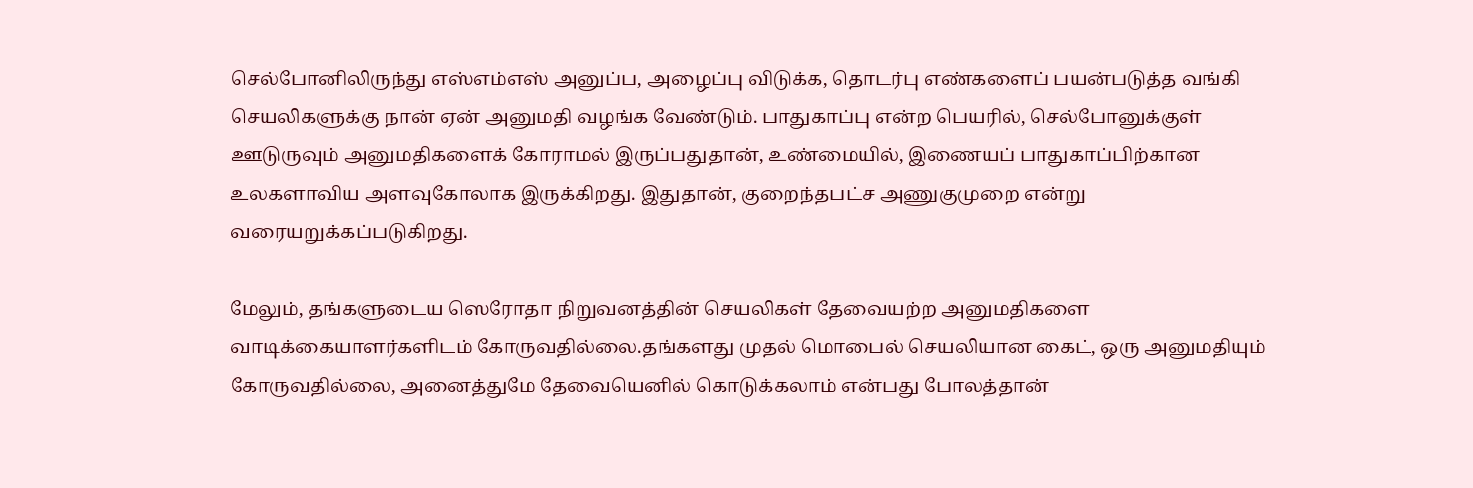செல்போனிலிருந்து எஸ்எம்எஸ் அனுப்ப, அழைப்பு விடுக்க, தொடர்பு எண்களைப் பயன்படுத்த வங்கி செயலிகளுக்கு நான் ஏன் அனுமதி வழங்க வேண்டும். பாதுகாப்பு என்ற பெயரில், செல்போனுக்குள் ஊடுருவும் அனுமதிகளைக் கோராமல் இருப்பதுதான், உண்மையில், இணையப் பாதுகாப்பிற்கான உலகளாவிய அளவுகோலாக இருக்கிறது. இதுதான், குறைந்தபட்ச அணுகுமுறை என்று வரையறுக்கப்படுகிறது.

மேலும், தங்களுடைய ஸெரோதா நிறுவனத்தின் செயலிகள் தேவையற்ற அனுமதிகளை வாடிக்கையாளர்களிடம் கோருவதில்லை.தங்களது முதல் மொபைல் செயலியான கைட், ஒரு அனுமதியும் கோருவதில்லை, அனைத்துமே தேவையெனில் கொடுக்கலாம் என்பது போலத்தான்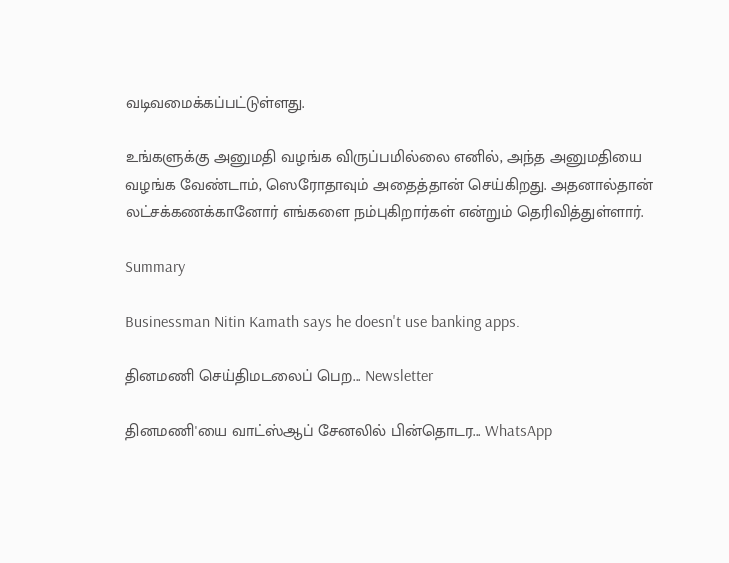வடிவமைக்கப்பட்டுள்ளது.

உங்களுக்கு அனுமதி வழங்க விருப்பமில்லை எனில், அந்த அனுமதியை வழங்க வேண்டாம், ஸெரோதாவும் அதைத்தான் செய்கிறது. அதனால்தான் லட்சக்கணக்கானோர் எங்களை நம்புகிறார்கள் என்றும் தெரிவித்துள்ளார்.

Summary

Businessman Nitin Kamath says he doesn't use banking apps.

தினமணி செய்திமடலைப் பெற... Newsletter

தினமணி'யை வாட்ஸ்ஆப் சேனலில் பின்தொடர... WhatsApp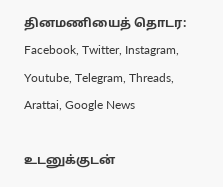தினமணியைத் தொடர: Facebook, Twitter, Instagram, Youtube, Telegram, Threads, Arattai, Google News

உடனுக்குடன்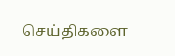செய்திகளை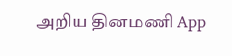அறிய தினமணி App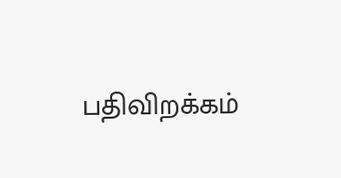பதிவிறக்கம்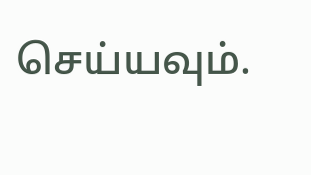செய்யவும்.